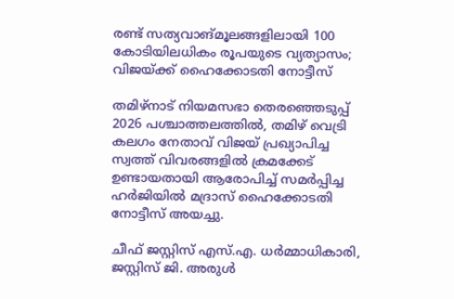രണ്ട് സത്യവാങ്മൂലങ്ങളിലായി 100 കോടിയിലധികം രൂപയുടെ വ്യത്യാസം; വിജയ്‌ക്ക് ഹൈക്കോടതി നോട്ടീസ്

തമിഴ്‌നാട് നിയമസഭാ തെരഞ്ഞെടുപ്പ് 2026 പശ്ചാത്തലത്തിൽ, തമിഴ് വെട്രി കലഗം നേതാവ് വിജയ് പ്രഖ്യാപിച്ച സ്വത്ത് വിവരങ്ങളിൽ ക്രമക്കേട് ഉണ്ടായതായി ആരോപിച്ച് സമർപ്പിച്ച ഹർജിയിൽ മദ്രാസ് ഹൈക്കോടതി നോട്ടീസ് അയച്ചു.

ചീഫ് ജസ്റ്റിസ് എസ്.എ. ധർമ്മാധികാരി, ജസ്റ്റിസ് ജി. അരുൾ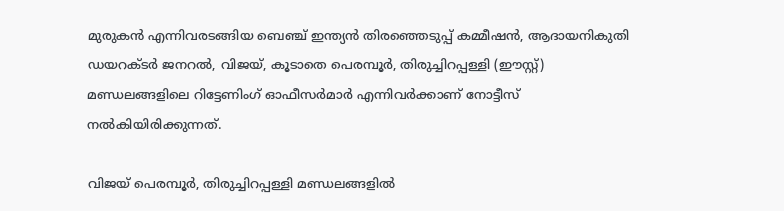മുരുകൻ എന്നിവരടങ്ങിയ ബെഞ്ച് ഇന്ത്യൻ തിരഞ്ഞെടുപ്പ് കമ്മീഷൻ, ആദായനികുതി ഡയറക്ടർ ജനറൽ, വിജയ്, കൂടാതെ പെരമ്പൂർ, തിരുച്ചിറപ്പള്ളി (ഈസ്റ്റ്) മണ്ഡലങ്ങളിലെ റിട്ടേണിംഗ് ഓഫീസർമാർ എന്നിവർക്കാണ് നോട്ടീസ് നൽകിയിരിക്കുന്നത്.

വിജയ് പെരമ്പൂർ, തിരുച്ചിറപ്പള്ളി മണ്ഡലങ്ങളിൽ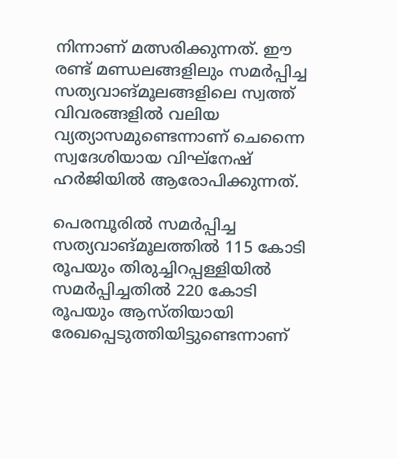നിന്നാണ് മത്സരിക്കുന്നത്. ഈ രണ്ട് മണ്ഡലങ്ങളിലും സമർപ്പിച്ച സത്യവാങ്മൂലങ്ങളിലെ സ്വത്ത് വിവരങ്ങളിൽ വലിയ വ്യത്യാസമുണ്ടെന്നാണ് ചെന്നൈ സ്വദേശിയായ വിഘ്‌നേഷ് ഹർജിയിൽ ആരോപിക്കുന്നത്.

പെരമ്പൂരിൽ സമർപ്പിച്ച സത്യവാങ്മൂലത്തിൽ 115 കോടി രൂപയും തിരുച്ചിറപ്പള്ളിയിൽ സമർപ്പിച്ചതിൽ 220 കോടി രൂപയും ആസ്തിയായി രേഖപ്പെടുത്തിയിട്ടുണ്ടെന്നാണ്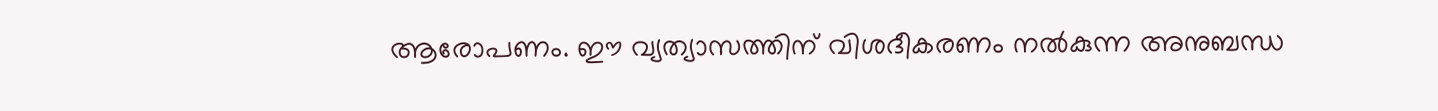ആരോപണം. ഈ വ്യത്യാസത്തിന് വിശദീകരണം നൽകുന്ന അനുബന്ധ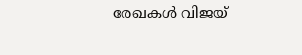രേഖകൾ വിജയ്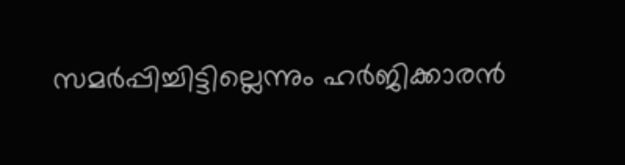സമർപ്പിച്ചിട്ടില്ലെന്നും ഹർജിക്കാരൻ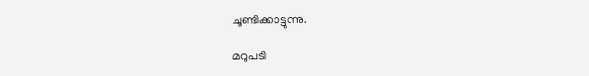ചൂണ്ടിക്കാട്ടുന്നു.

മറുപടി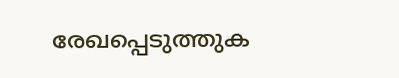രേഖപ്പെടുത്തുക